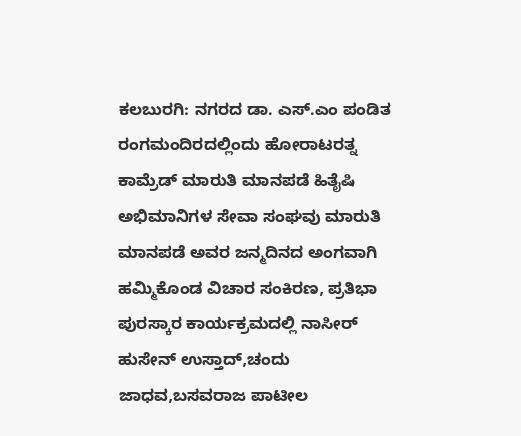ಕಲಬುರಗಿ: ನಗರದ ಡಾ. ಎಸ್.ಎಂ ಪಂಡಿತ ರಂಗಮಂದಿರದಲ್ಲಿಂದು ಹೋರಾಟರತ್ನ ಕಾಮ್ರೆಡ್ ಮಾರುತಿ ಮಾನಪಡೆ ಹಿತೈಷಿ ಅಭಿಮಾನಿಗಳ ಸೇವಾ ಸಂಘವು ಮಾರುತಿ ಮಾನಪಡೆ ಅವರ ಜನ್ಮದಿನದ ಅಂಗವಾಗಿ ಹಮ್ಮಿಕೊಂಡ ವಿಚಾರ ಸಂಕಿರಣ, ಪ್ರತಿಭಾ ಪುರಸ್ಕಾರ ಕಾರ್ಯಕ್ರಮದಲ್ಲಿ ನಾಸೀರ್ ಹುಸೇನ್ ಉಸ್ತಾದ್,ಚಂದು ಜಾಧವ,ಬಸವರಾಜ ಪಾಟೀಲ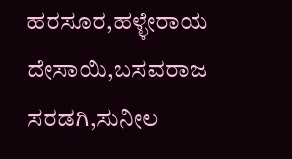ಹರಸೂರ,ಹಳ್ಳೇರಾಯ ದೇಸಾಯಿ,ಬಸವರಾಜ ಸರಡಗಿ,ಸುನೀಲ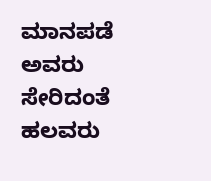ಮಾನಪಡೆ ಅವರು ಸೇರಿದಂತೆ ಹಲವರು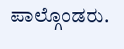ಪಾಲ್ಗೊಂಡರು.